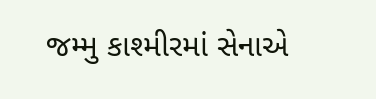જમ્મુ કાશ્મીરમાં સેનાએ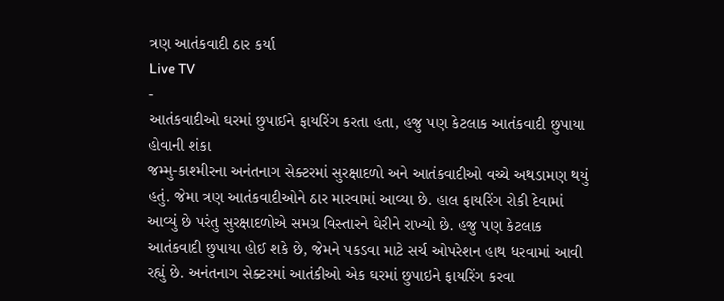ત્રણ આતંકવાદી ઠાર કર્યા
Live TV
-
આતંકવાદીઓ ઘરમાં છુપાઈને ફાયરિંગ કરતા હતા, હજુ પણ કેટલાક આતંકવાદી છુપાયા હોવાની શંકા
જમ્મુ-કાશ્મીરના અનંતનાગ સેક્ટરમાં સુરક્ષાદળો અને આતંકવાદીઓ વચ્ચે અથડામણ થયું હતું. જેમા ત્રણ આતંકવાદીઓને ઠાર મારવામાં આવ્યા છે. હાલ ફાયરિંગ રોકી દેવામાં આવ્યું છે પરંતુ સુરક્ષાદળોએ સમગ્ર વિસ્તારને ઘેરીને રાખ્યો છે. હજુ પણ કેટલાક આતંકવાદી છુપાયા હોઈ શકે છે, જેમને પકડવા માટે સર્ચ ઓપરેશન હાથ ધરવામાં આવી રહ્યું છે. અનંતનાગ સેક્ટરમાં આતંકીઓ એક ઘરમાં છુપાઇને ફાયરિંગ કરવા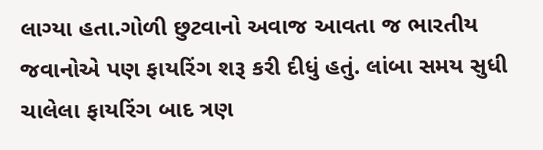લાગ્યા હતા.ગોળી છુટવાનો અવાજ આવતા જ ભારતીય જવાનોએ પણ ફાયરિંગ શરૂ કરી દીધું હતું. લાંબા સમય સુધી ચાલેલા ફાયરિંગ બાદ ત્રણ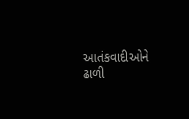આતંકવાદીઓને ઢાળી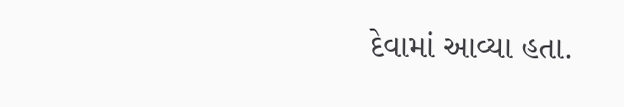દેવામાં આવ્યા હતા.